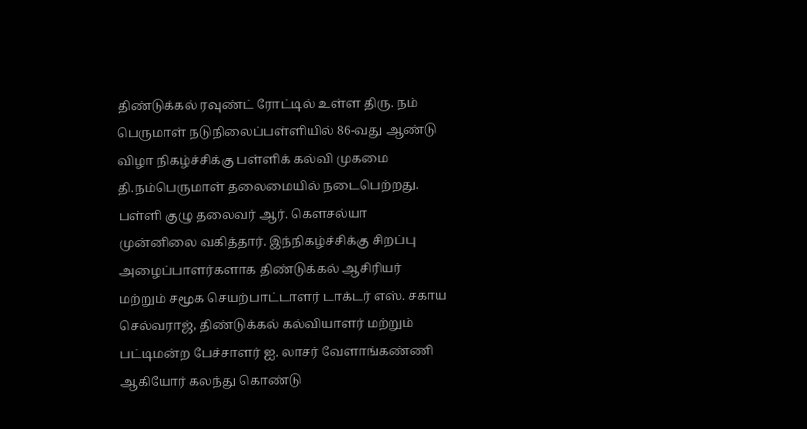திண்டுக்கல் ரவுண்ட் ரோட்டில் உள்ள திரு. நம் பெருமாள் நடுநிலைப்பள்ளியில் 86-வது ஆண்டு விழா நிகழ்ச்சிக்கு பள்ளிக் கல்வி முகமை தி.நம்பெருமாள் தலைமையில் நடைபெற்றது. பள்ளி குழு தலைவர் ஆர். கௌசல்யா முன்னிலை வகித்தார். இந்நிகழ்ச்சிக்கு சிறப்பு அழைப்பாளர்களாக திண்டுக்கல் ஆசிரியர் மற்றும் சமூக செயற்பாட்டாளர் டாக்டர் எஸ். சகாய செல்வராஜ், திண்டுக்கல் கல்வியாளர் மற்றும் பட்டிமன்ற பேச்சாளர் ஐ. லாசர் வேளாங்கண்ணி ஆகியோர் கலந்து கொண்டு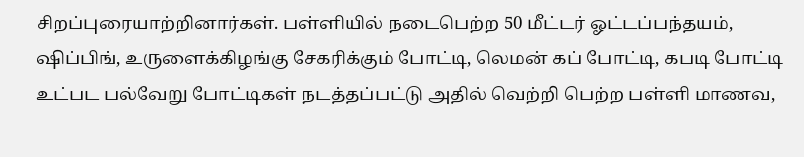சிறப்புரையாற்றினார்கள். பள்ளியில் நடைபெற்ற 50 மீட்டர் ஓட்டப்பந்தயம், ஷிப்பிங், உருளைக்கிழங்கு சேகரிக்கும் போட்டி, லெமன் கப் போட்டி, கபடி போட்டி உட்பட பல்வேறு போட்டிகள் நடத்தப்பட்டு அதில் வெற்றி பெற்ற பள்ளி மாணவ,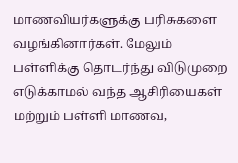மாணவியர்களுக்கு பரிசுகளை வழங்கினார்கள். மேலும் பள்ளிக்கு தொடர்ந்து விடுமுறை எடுக்காமல் வந்த ஆசிரியைகள் மற்றும் பள்ளி மாணவ,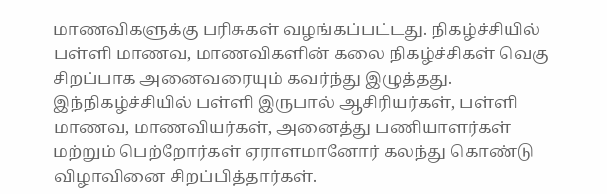மாணவிகளுக்கு பரிசுகள் வழங்கப்பட்டது. நிகழ்ச்சியில் பள்ளி மாணவ, மாணவிகளின் கலை நிகழ்ச்சிகள் வெகு சிறப்பாக அனைவரையும் கவர்ந்து இழுத்தது. இந்நிகழ்ச்சியில் பள்ளி இருபால் ஆசிரியர்கள், பள்ளி மாணவ, மாணவியர்கள், அனைத்து பணியாளர்கள் மற்றும் பெற்றோர்கள் ஏராளமானோர் கலந்து கொண்டு விழாவினை சிறப்பித்தார்கள்.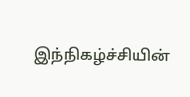இந்நிகழ்ச்சியின்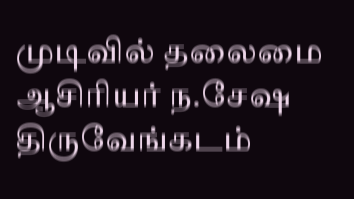முடிவில் தலைமை ஆசிரியர் ந.சேஷ திருவேங்கடம்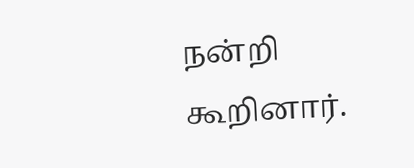நன்றி கூறினார்.